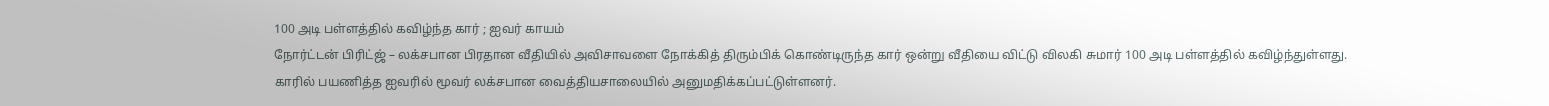100 அடி பள்ளத்தில் கவிழ்ந்த கார் ; ஐவர் காயம்
நோர்ட்டன் பிரிட்ஜ் – லக்சபான பிரதான வீதியில் அவிசாவளை நோக்கித் திரும்பிக் கொண்டிருந்த கார் ஒன்று வீதியை விட்டு விலகி சுமார் 100 அடி பள்ளத்தில் கவிழ்ந்துள்ளது.
காரில் பயணித்த ஐவரில் மூவர் லக்சபான வைத்தியசாலையில் அனுமதிக்கப்பட்டுள்ளனர்.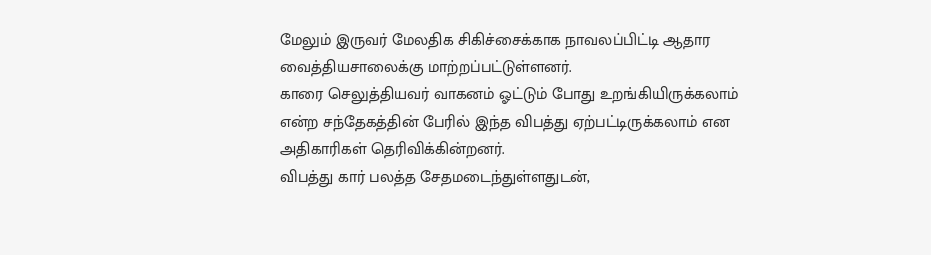மேலும் இருவர் மேலதிக சிகிச்சைக்காக நாவலப்பிட்டி ஆதார வைத்தியசாலைக்கு மாற்றப்பட்டுள்ளனர்.
காரை செலுத்தியவர் வாகனம் ஓட்டும் போது உறங்கியிருக்கலாம் என்ற சந்தேகத்தின் பேரில் இந்த விபத்து ஏற்பட்டிருக்கலாம் என அதிகாரிகள் தெரிவிக்கின்றனர்.
விபத்து கார் பலத்த சேதமடைந்துள்ளதுடன்,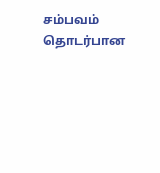சம்பவம் தொடர்பான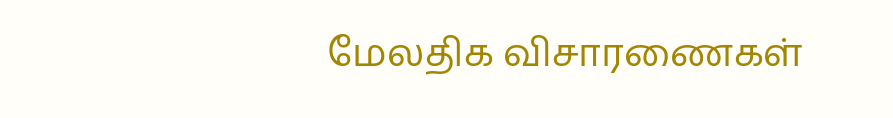மேலதிக விசாரணைகள்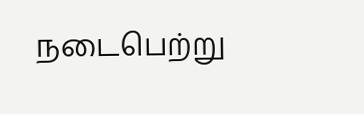நடைபெற்று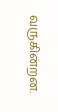வருகின்றன.